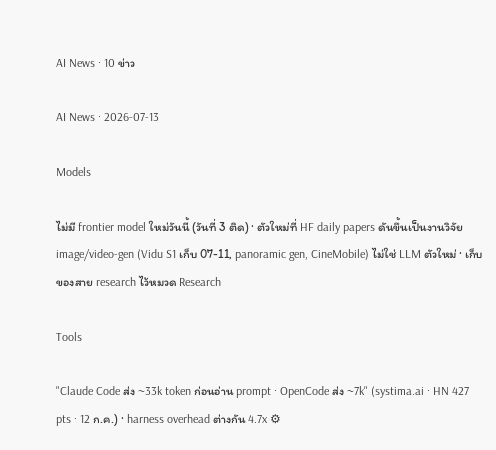AI News · 10 ข่าว

AI News · 2026-07-13

Models

ไม่มี frontier model ใหม่วันนี้ (วันที่ 3 ติด) · ตัวใหม่ที่ HF daily papers ดันขึ้นเป็นงานวิจัย image/video-gen (Vidu S1 เก็บ 07-11, panoramic gen, CineMobile) ไม่ใช่ LLM ตัวใหม่ · เก็บของสาย research ไว้หมวด Research

Tools

"Claude Code ส่ง ~33k token ก่อนอ่าน prompt · OpenCode ส่ง ~7k" (systima.ai · HN 427 pts · 12 ก.ค.) · harness overhead ต่างกัน 4.7x ⚙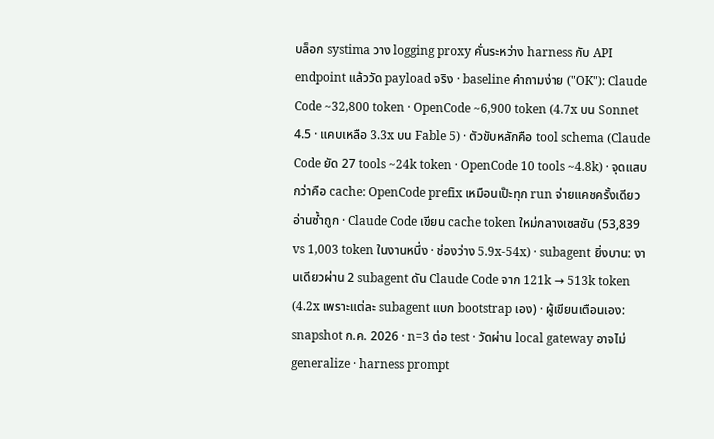บล็อก systima วาง logging proxy คั่นระหว่าง harness กับ API endpoint แล้ววัด payload จริง · baseline คำถามง่าย ("OK"): Claude Code ~32,800 token · OpenCode ~6,900 token (4.7x บน Sonnet 4.5 · แคบเหลือ 3.3x บน Fable 5) · ตัวขับหลักคือ tool schema (Claude Code ยัด 27 tools ~24k token · OpenCode 10 tools ~4.8k) · จุดแสบกว่าคือ cache: OpenCode prefix เหมือนเป๊ะทุก run จ่ายแคชครั้งเดียวอ่านซ้ำถูก · Claude Code เขียน cache token ใหม่กลางเซสชัน (53,839 vs 1,003 token ในงานหนึ่ง · ช่องว่าง 5.9x-54x) · subagent ยิ่งบาน: งานเดียวผ่าน 2 subagent ดัน Claude Code จาก 121k → 513k token (4.2x เพราะแต่ละ subagent แบก bootstrap เอง) · ผู้เขียนเตือนเอง: snapshot ก.ค. 2026 · n=3 ต่อ test · วัดผ่าน local gateway อาจไม่ generalize · harness prompt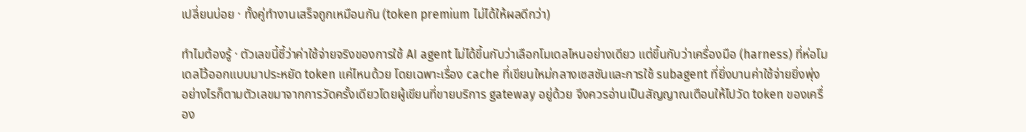เปลี่ยนบ่อย · ทั้งคู่ทำงานเสร็จถูกเหมือนกัน (token premium ไม่ได้ให้ผลดีกว่า)

ทำไมต้องรู้ · ตัวเลขนี้ชี้ว่าค่าใช้จ่ายจริงของการใช้ AI agent ไม่ได้ขึ้นกับว่าเลือกโมเดลไหนอย่างเดียว แต่ขึ้นกับว่าเครื่องมือ (harness) ที่ห่อโมเดลไว้ออกแบบมาประหยัด token แค่ไหนด้วย โดยเฉพาะเรื่อง cache ที่เขียนใหม่กลางเซสชันและการใช้ subagent ที่ยิ่งบานค่าใช้จ่ายยิ่งพุ่ง อย่างไรก็ตามตัวเลขมาจากการวัดครั้งเดียวโดยผู้เขียนที่ขายบริการ gateway อยู่ด้วย จึงควรอ่านเป็นสัญญาณเตือนให้ไปวัด token ของเครื่อง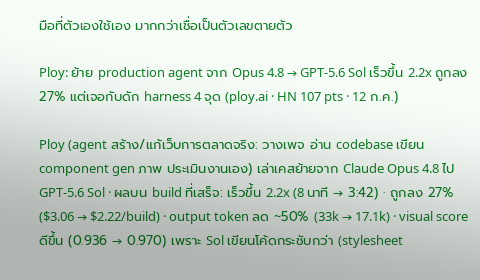มือที่ตัวเองใช้เอง มากกว่าเชื่อเป็นตัวเลขตายตัว

Ploy: ย้าย production agent จาก Opus 4.8 → GPT-5.6 Sol เร็วขึ้น 2.2x ถูกลง 27% แต่เจอกับดัก harness 4 จุด (ploy.ai · HN 107 pts · 12 ก.ค.)

Ploy (agent สร้าง/แก้เว็บการตลาดจริง: วางเพจ อ่าน codebase เขียน component gen ภาพ ประเมินงานเอง) เล่าเคสย้ายจาก Claude Opus 4.8 ไป GPT-5.6 Sol · ผลบน build ที่เสร็จ: เร็วขึ้น 2.2x (8 นาที → 3:42) · ถูกลง 27% ($3.06 → $2.22/build) · output token ลด ~50% (33k → 17.1k) · visual score ดีขึ้น (0.936 → 0.970) เพราะ Sol เขียนโค้ดกระชับกว่า (stylesheet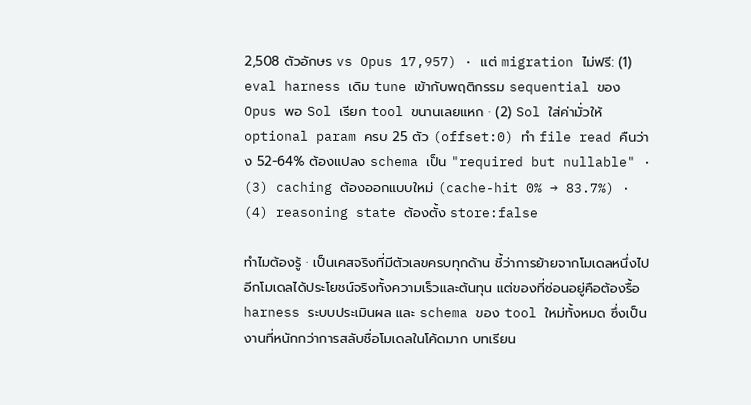2,508 ตัวอักษร vs Opus 17,957) · แต่ migration ไม่ฟรี: (1) eval harness เดิม tune เข้ากับพฤติกรรม sequential ของ Opus พอ Sol เรียก tool ขนานเลยแหก · (2) Sol ใส่ค่ามั่วให้ optional param ครบ 25 ตัว (offset:0) ทำ file read คืนว่าง 52-64% ต้องแปลง schema เป็น "required but nullable" · (3) caching ต้องออกแบบใหม่ (cache-hit 0% → 83.7%) · (4) reasoning state ต้องตั้ง store:false

ทำไมต้องรู้ · เป็นเคสจริงที่มีตัวเลขครบทุกด้าน ชี้ว่าการย้ายจากโมเดลหนึ่งไปอีกโมเดลได้ประโยชน์จริงทั้งความเร็วและต้นทุน แต่ของที่ซ่อนอยู่คือต้องรื้อ harness ระบบประเมินผล และ schema ของ tool ใหม่ทั้งหมด ซึ่งเป็นงานที่หนักกว่าการสลับชื่อโมเดลในโค้ดมาก บทเรียน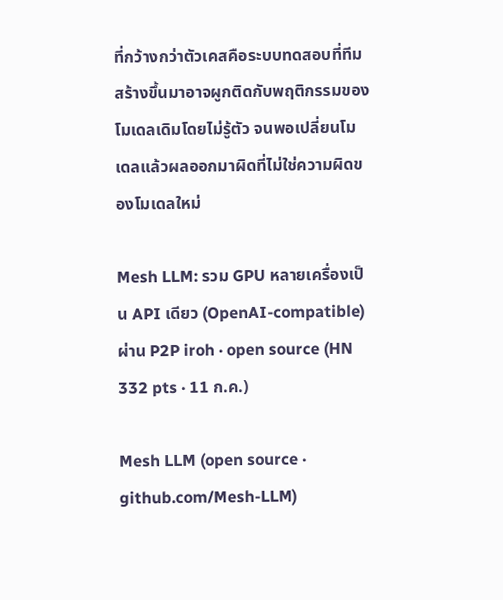ที่กว้างกว่าตัวเคสคือระบบทดสอบที่ทีมสร้างขึ้นมาอาจผูกติดกับพฤติกรรมของโมเดลเดิมโดยไม่รู้ตัว จนพอเปลี่ยนโมเดลแล้วผลออกมาผิดที่ไม่ใช่ความผิดของโมเดลใหม่

Mesh LLM: รวม GPU หลายเครื่องเป็น API เดียว (OpenAI-compatible) ผ่าน P2P iroh · open source (HN 332 pts · 11 ก.ค.)

Mesh LLM (open source · github.com/Mesh-LLM)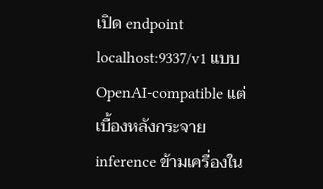เปิด endpoint localhost:9337/v1 แบบ OpenAI-compatible แต่เบื้องหลังกระจาย inference ข้ามเครื่องใน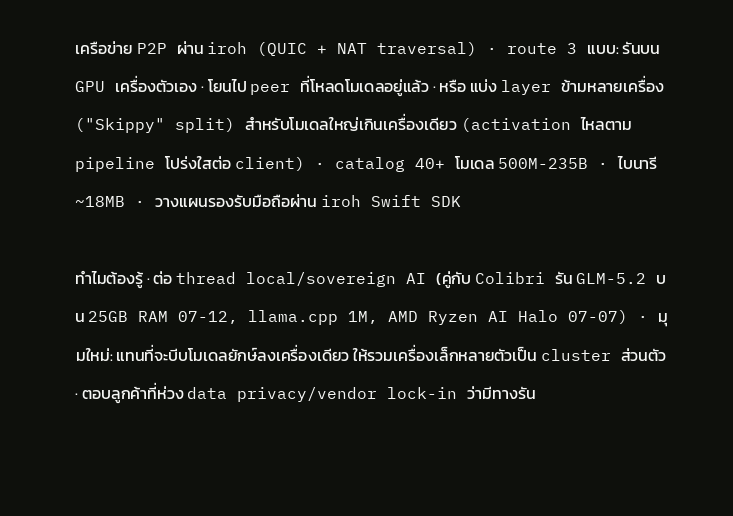เครือข่าย P2P ผ่าน iroh (QUIC + NAT traversal) · route 3 แบบ: รันบน GPU เครื่องตัวเอง · โยนไป peer ที่โหลดโมเดลอยู่แล้ว · หรือ แบ่ง layer ข้ามหลายเครื่อง ("Skippy" split) สำหรับโมเดลใหญ่เกินเครื่องเดียว (activation ไหลตาม pipeline โปร่งใสต่อ client) · catalog 40+ โมเดล 500M-235B · ไบนารี ~18MB · วางแผนรองรับมือถือผ่าน iroh Swift SDK

ทำไมต้องรู้ · ต่อ thread local/sovereign AI (คู่กับ Colibri รัน GLM-5.2 บน 25GB RAM 07-12, llama.cpp 1M, AMD Ryzen AI Halo 07-07) · มุมใหม่: แทนที่จะบีบโมเดลยักษ์ลงเครื่องเดียว ให้รวมเครื่องเล็กหลายตัวเป็น cluster ส่วนตัว · ตอบลูกค้าที่ห่วง data privacy/vendor lock-in ว่ามีทางรัน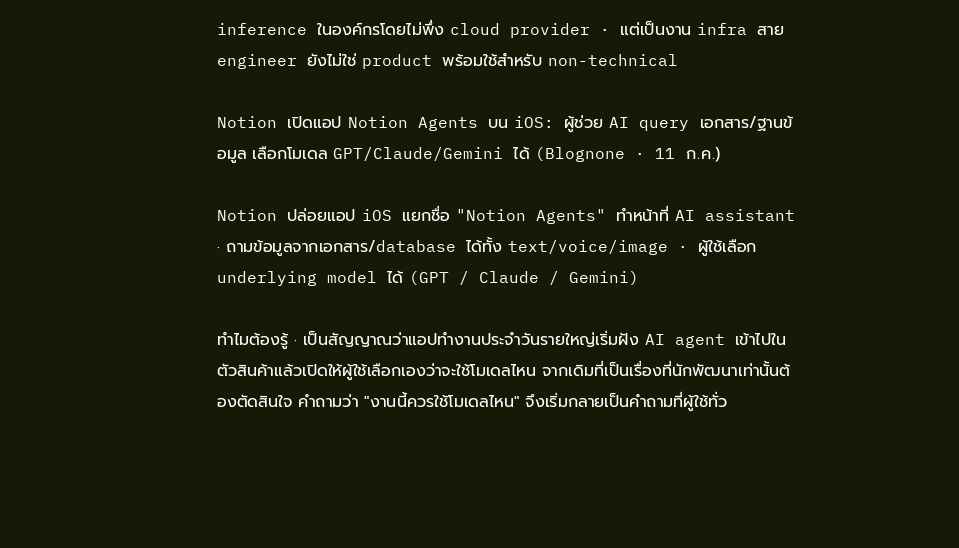inference ในองค์กรโดยไม่พึ่ง cloud provider · แต่เป็นงาน infra สาย engineer ยังไม่ใช่ product พร้อมใช้สำหรับ non-technical

Notion เปิดแอป Notion Agents บน iOS: ผู้ช่วย AI query เอกสาร/ฐานข้อมูล เลือกโมเดล GPT/Claude/Gemini ได้ (Blognone · 11 ก.ค.)

Notion ปล่อยแอป iOS แยกชื่อ "Notion Agents" ทำหน้าที่ AI assistant · ถามข้อมูลจากเอกสาร/database ได้ทั้ง text/voice/image · ผู้ใช้เลือก underlying model ได้ (GPT / Claude / Gemini)

ทำไมต้องรู้ · เป็นสัญญาณว่าแอปทำงานประจำวันรายใหญ่เริ่มฝัง AI agent เข้าไปในตัวสินค้าแล้วเปิดให้ผู้ใช้เลือกเองว่าจะใช้โมเดลไหน จากเดิมที่เป็นเรื่องที่นักพัฒนาเท่านั้นต้องตัดสินใจ คำถามว่า "งานนี้ควรใช้โมเดลไหน" จึงเริ่มกลายเป็นคำถามที่ผู้ใช้ทั่ว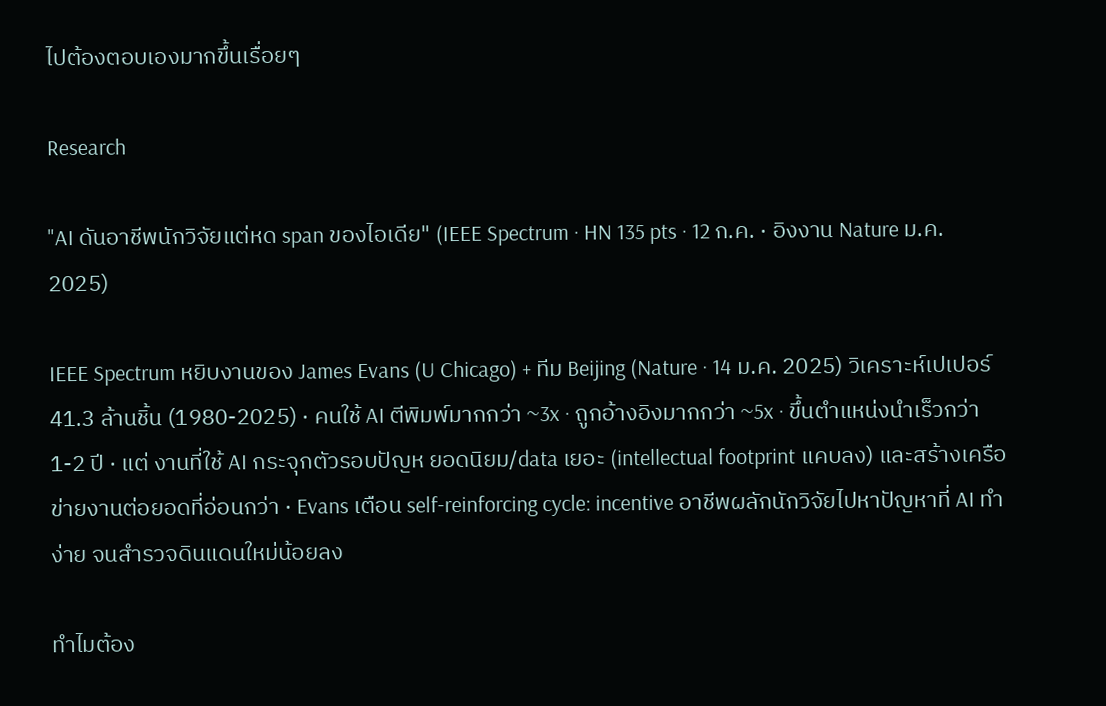ไปต้องตอบเองมากขึ้นเรื่อยๆ

Research

"AI ดันอาชีพนักวิจัยแต่หด span ของไอเดีย" (IEEE Spectrum · HN 135 pts · 12 ก.ค. · อิงงาน Nature ม.ค. 2025)

IEEE Spectrum หยิบงานของ James Evans (U Chicago) + ทีม Beijing (Nature · 14 ม.ค. 2025) วิเคราะห์เปเปอร์ 41.3 ล้านชิ้น (1980-2025) · คนใช้ AI ตีพิมพ์มากกว่า ~3x · ถูกอ้างอิงมากกว่า ~5x · ขึ้นตำแหน่งนำเร็วกว่า 1-2 ปี · แต่ งานที่ใช้ AI กระจุกตัวรอบปัญห ยอดนิยม/data เยอะ (intellectual footprint แคบลง) และสร้างเครือข่ายงานต่อยอดที่อ่อนกว่า · Evans เตือน self-reinforcing cycle: incentive อาชีพผลักนักวิจัยไปหาปัญหาที่ AI ทำง่าย จนสำรวจดินแดนใหม่น้อยลง

ทำไมต้อง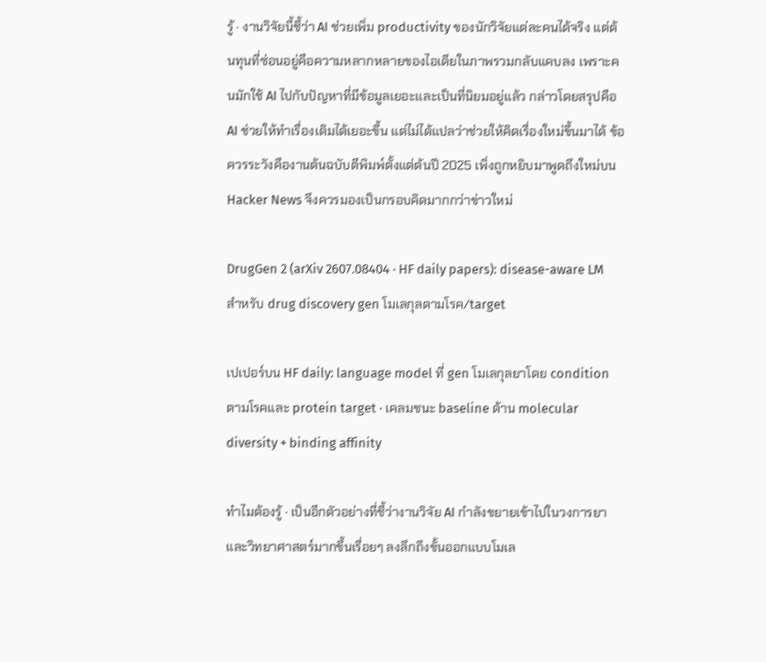รู้ · งานวิจัยนี้ชี้ว่า AI ช่วยเพิ่ม productivity ของนักวิจัยแต่ละคนได้จริง แต่ต้นทุนที่ซ่อนอยู่คือความหลากหลายของไอเดียในภาพรวมกลับแคบลง เพราะคนมักใช้ AI ไปกับปัญหาที่มีข้อมูลเยอะและเป็นที่นิยมอยู่แล้ว กล่าวโดยสรุปคือ AI ช่วยให้ทำเรื่องเดิมได้เยอะขึ้น แต่ไม่ได้แปลว่าช่วยให้คิดเรื่องใหม่ขึ้นมาได้ ข้อควรระวังคืองานต้นฉบับตีพิมพ์ตั้งแต่ต้นปี 2025 เพิ่งถูกหยิบมาพูดถึงใหม่บน Hacker News จึงควรมองเป็นกรอบคิดมากกว่าข่าวใหม่

DrugGen 2 (arXiv 2607.08404 · HF daily papers): disease-aware LM สำหรับ drug discovery gen โมเลกุลตามโรค/target

เปเปอร์บน HF daily: language model ที่ gen โมเลกุลยาโดย condition ตามโรคและ protein target · เคลมชนะ baseline ด้าน molecular diversity + binding affinity

ทำไมต้องรู้ · เป็นอีกตัวอย่างที่ชี้ว่างานวิจัย AI กำลังขยายเข้าไปในวงการยาและวิทยาศาสตร์มากขึ้นเรื่อยๆ ลงลึกถึงขั้นออกแบบโมเล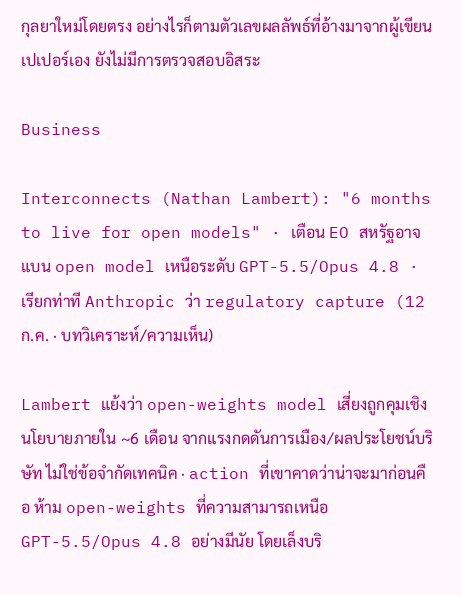กุลยาใหม่โดยตรง อย่างไรก็ตามตัวเลขผลลัพธ์ที่อ้างมาจากผู้เขียนเปเปอร์เอง ยังไม่มีการตรวจสอบอิสระ

Business

Interconnects (Nathan Lambert): "6 months to live for open models" · เตือน EO สหรัฐอาจแบน open model เหนือระดับ GPT-5.5/Opus 4.8 · เรียกท่าที Anthropic ว่า regulatory capture (12 ก.ค. · บทวิเคราะห์/ความเห็น)

Lambert แย้งว่า open-weights model เสี่ยงถูกคุมเชิงนโยบายภายใน ~6 เดือน จากแรงกดดันการเมือง/ผลประโยชน์บริษัท ไม่ใช่ข้อจำกัดเทคนิค · action ที่เขาคาดว่าน่าจะมาก่อนคือ ห้าม open-weights ที่ความสามารถเหนือ GPT-5.5/Opus 4.8 อย่างมีนัย โดยเล็งบริ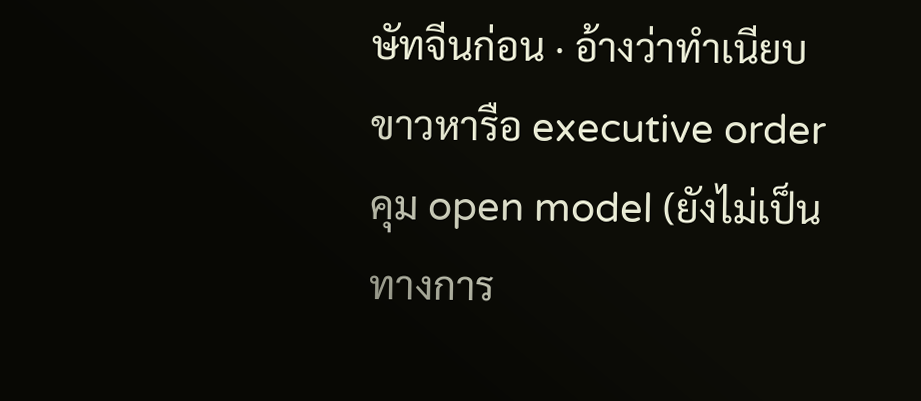ษัทจีนก่อน · อ้างว่าทำเนียบขาวหารือ executive order คุม open model (ยังไม่เป็นทางการ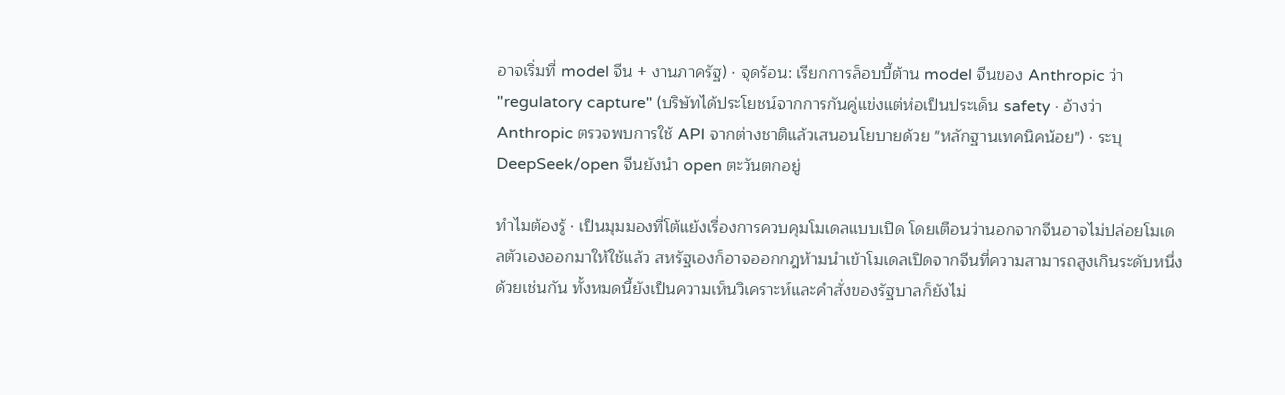อาจเริ่มที่ model จีน + งานภาครัฐ) · จุดร้อน: เรียกการล็อบบี้ต้าน model จีนของ Anthropic ว่า "regulatory capture" (บริษัทได้ประโยชน์จากการกันคู่แข่งแต่ห่อเป็นประเด็น safety · อ้างว่า Anthropic ตรวจพบการใช้ API จากต่างชาติแล้วเสนอนโยบายด้วย "หลักฐานเทคนิคน้อย") · ระบุ DeepSeek/open จีนยังนำ open ตะวันตกอยู่

ทำไมต้องรู้ · เป็นมุมมองที่โต้แย้งเรื่องการควบคุมโมเดลแบบเปิด โดยเตือนว่านอกจากจีนอาจไม่ปล่อยโมเดลตัวเองออกมาให้ใช้แล้ว สหรัฐเองก็อาจออกกฎห้ามนำเข้าโมเดลเปิดจากจีนที่ความสามารถสูงเกินระดับหนึ่งด้วยเช่นกัน ทั้งหมดนี้ยังเป็นความเห็นวิเคราะห์และคำสั่งของรัฐบาลก็ยังไม่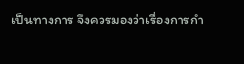เป็นทางการ จึงควรมองว่าเรื่องการกำ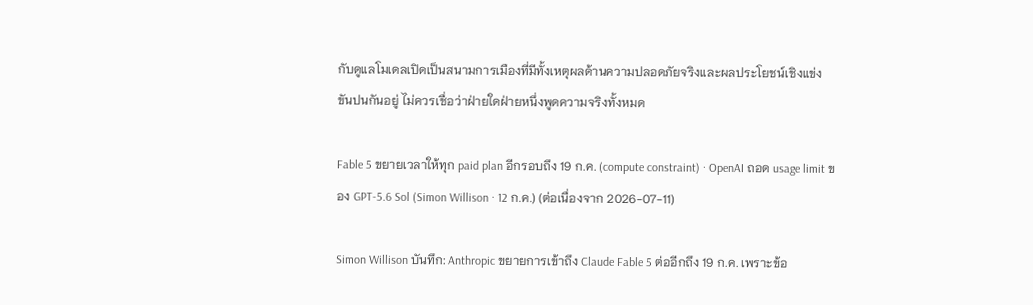กับดูแลโมเดลเปิดเป็นสนามการเมืองที่มีทั้งเหตุผลด้านความปลอดภัยจริงและผลประโยชน์เชิงแข่งขันปนกันอยู่ ไม่ควรเชื่อว่าฝ่ายใดฝ่ายหนึ่งพูดความจริงทั้งหมด

Fable 5 ขยายเวลาให้ทุก paid plan อีกรอบถึง 19 ก.ค. (compute constraint) · OpenAI ถอด usage limit ของ GPT-5.6 Sol (Simon Willison · 12 ก.ค.) (ต่อเนื่องจาก 2026-07-11)

Simon Willison บันทึก: Anthropic ขยายการเข้าถึง Claude Fable 5 ต่ออีกถึง 19 ก.ค. เพราะข้อ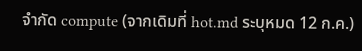จำกัด compute (จากเดิมที่ hot.md ระบุหมด 12 ก.ค.)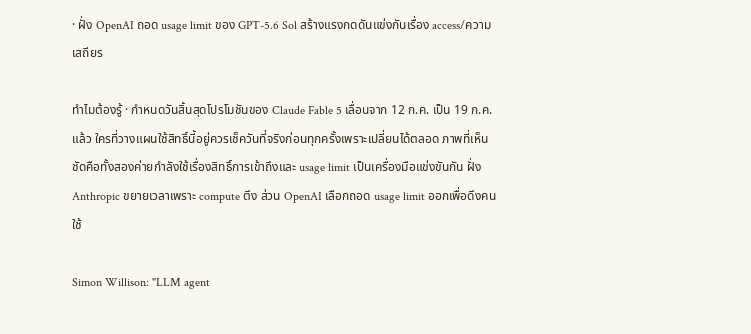· ฝั่ง OpenAI ถอด usage limit ของ GPT-5.6 Sol สร้างแรงกดดันแข่งกันเรื่อง access/ความเสถียร

ทำไมต้องรู้ · กำหนดวันสิ้นสุดโปรโมชันของ Claude Fable 5 เลื่อนจาก 12 ก.ค. เป็น 19 ก.ค. แล้ว ใครที่วางแผนใช้สิทธิ์นี้อยู่ควรเช็ควันที่จริงก่อนทุกครั้งเพราะเปลี่ยนได้ตลอด ภาพที่เห็นชัดคือทั้งสองค่ายกำลังใช้เรื่องสิทธิ์การเข้าถึงและ usage limit เป็นเครื่องมือแข่งขันกัน ฝั่ง Anthropic ขยายเวลาเพราะ compute ตึง ส่วน OpenAI เลือกถอด usage limit ออกเพื่อดึงคนใช้

Simon Willison: "LLM agent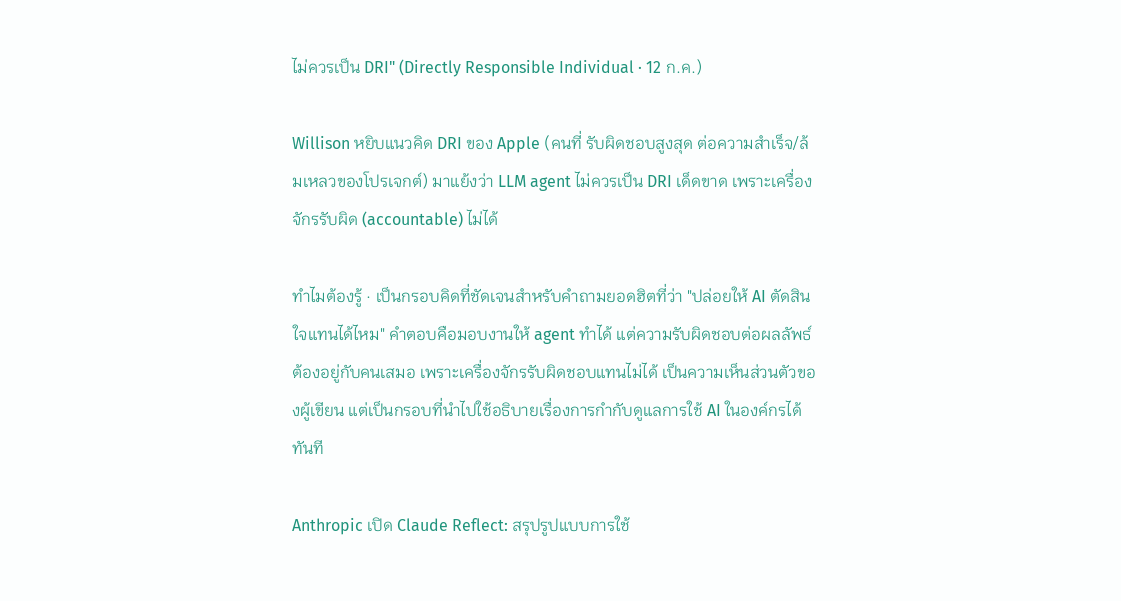ไม่ควรเป็น DRI" (Directly Responsible Individual · 12 ก.ค.)

Willison หยิบแนวคิด DRI ของ Apple (คนที่ รับผิดชอบสูงสุด ต่อความสำเร็จ/ล้มเหลวของโปรเจกต์) มาแย้งว่า LLM agent ไม่ควรเป็น DRI เด็ดขาด เพราะเครื่องจักรรับผิด (accountable) ไม่ได้

ทำไมต้องรู้ · เป็นกรอบคิดที่ชัดเจนสำหรับคำถามยอดฮิตที่ว่า "ปล่อยให้ AI ตัดสินใจแทนได้ไหม" คำตอบคือมอบงานให้ agent ทำได้ แต่ความรับผิดชอบต่อผลลัพธ์ต้องอยู่กับคนเสมอ เพราะเครื่องจักรรับผิดชอบแทนไม่ได้ เป็นความเห็นส่วนตัวของผู้เขียน แต่เป็นกรอบที่นำไปใช้อธิบายเรื่องการกำกับดูแลการใช้ AI ในองค์กรได้ทันที

Anthropic เปิด Claude Reflect: สรุปรูปแบบการใช้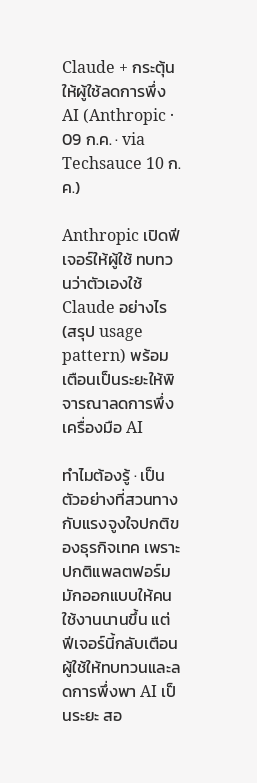Claude + กระตุ้นให้ผู้ใช้ลดการพึ่ง AI (Anthropic · 09 ก.ค. · via Techsauce 10 ก.ค.)

Anthropic เปิดฟีเจอร์ให้ผู้ใช้ ทบทวนว่าตัวเองใช้ Claude อย่างไร (สรุป usage pattern) พร้อมเตือนเป็นระยะให้พิจารณาลดการพึ่งเครื่องมือ AI

ทำไมต้องรู้ · เป็นตัวอย่างที่สวนทางกับแรงจูงใจปกติของธุรกิจเทค เพราะปกติแพลตฟอร์มมักออกแบบให้คนใช้งานนานขึ้น แต่ฟีเจอร์นี้กลับเตือนผู้ใช้ให้ทบทวนและลดการพึ่งพา AI เป็นระยะ สอ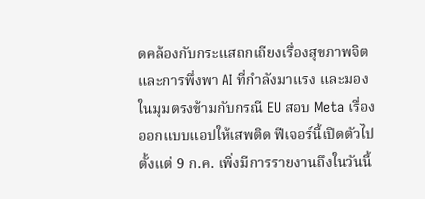ดคล้องกับกระแสถกเถียงเรื่องสุขภาพจิตและการพึ่งพา AI ที่กำลังมาแรง และมองในมุมตรงข้ามกับกรณี EU สอบ Meta เรื่องออกแบบแอปให้เสพติด ฟีเจอร์นี้เปิดตัวไปตั้งแต่ 9 ก.ค. เพิ่งมีการรายงานถึงในวันนี้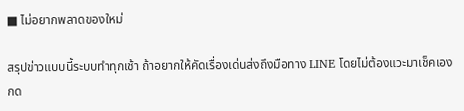■ ไม่อยากพลาดของใหม่

สรุปข่าวแบบนี้ระบบทำทุกเช้า ถ้าอยากให้คัดเรื่องเด่นส่งถึงมือทาง LINE โดยไม่ต้องแวะมาเช็คเอง กด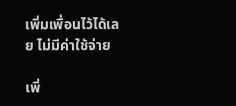เพิ่มเพื่อนไว้ได้เลย ไม่มีค่าใช้จ่าย

เพิ่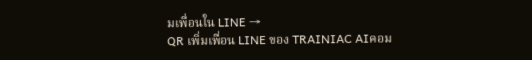มเพื่อนใน LINE →
QR เพิ่มเพื่อน LINE ของ TRAINIAC AIคอม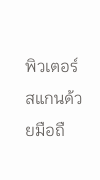พิวเตอร์สแกนด้วยมือถื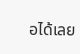อได้เลย